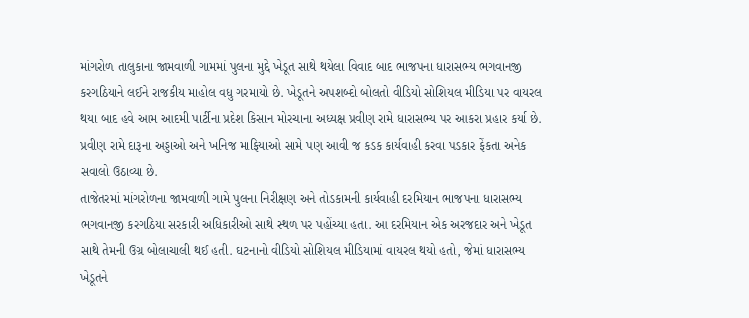માંગરોળ તાલુકાના જામવાળી ગામમાં પુલના મુદ્દે ખેડૂત સાથે થયેલા વિવાદ બાદ ભાજપના ધારાસભ્ય ભગવાનજી કરગઠિયાને લઈને રાજકીય માહોલ વધુ ગરમાયો છે. ખેડૂતને અપશબ્દો બોલતો વીડિયો સોશિયલ મીડિયા પર વાયરલ થયા બાદ હવે આમ આદમી પાર્ટીના પ્રદેશ કિસાન મોરચાના અધ્યક્ષ પ્રવીણ રામે ધારાસભ્ય પર આકરા પ્રહાર કર્યા છે. પ્રવીણ રામે દારૂના અડ્ડાઓ અને ખનિજ માફિયાઓ સામે પણ આવી જ કડક કાર્યવાહી કરવા પડકાર ફેંકતા અનેક સવાલો ઉઠાવ્યા છે.
તાજેતરમાં માંગરોળના જામવાળી ગામે પુલના નિરીક્ષણ અને તોડકામની કાર્યવાહી દરમિયાન ભાજપના ધારાસભ્ય ભગવાનજી કરગઠિયા સરકારી અધિકારીઓ સાથે સ્થળ પર પહોંચ્યા હતા. આ દરમિયાન એક અરજદાર અને ખેડૂત સાથે તેમની ઉગ્ર બોલાચાલી થઈ હતી. ઘટનાનો વીડિયો સોશિયલ મીડિયામાં વાયરલ થયો હતો, જેમાં ધારાસભ્ય ખેડૂતને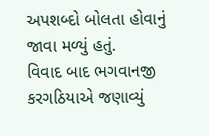અપશબ્દો બોલતા હોવાનું જાવા મળ્યું હતું.
વિવાદ બાદ ભગવાનજી કરગઠિયાએ જણાવ્યું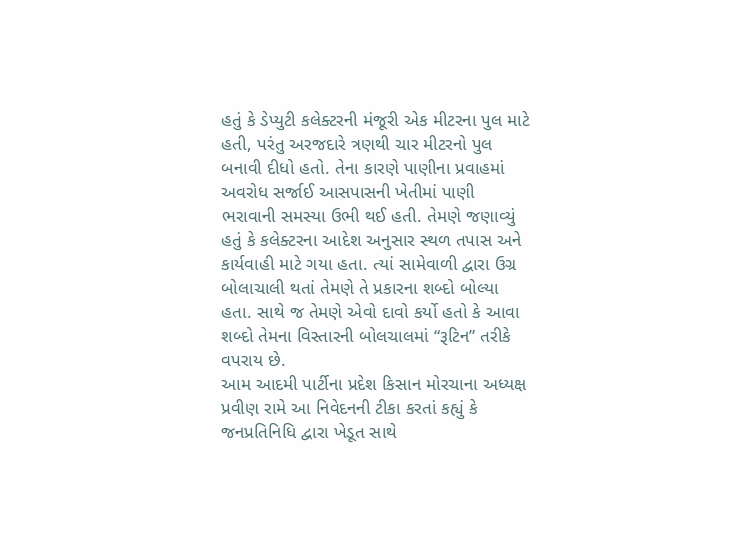હતું કે ડેપ્યુટી કલેક્ટરની મંજૂરી એક મીટરના પુલ માટે હતી, પરંતુ અરજદારે ત્રણથી ચાર મીટરનો પુલ બનાવી દીધો હતો. તેના કારણે પાણીના પ્રવાહમાં અવરોધ સર્જાઈ આસપાસની ખેતીમાં પાણી ભરાવાની સમસ્યા ઉભી થઈ હતી. તેમણે જણાવ્યું હતું કે કલેક્ટરના આદેશ અનુસાર સ્થળ તપાસ અને કાર્યવાહી માટે ગયા હતા. ત્યાં સામેવાળી દ્વારા ઉગ્ર બોલાચાલી થતાં તેમણે તે પ્રકારના શબ્દો બોલ્યા હતા. સાથે જ તેમણે એવો દાવો કર્યો હતો કે આવા શબ્દો તેમના વિસ્તારની બોલચાલમાં “રૂટિન” તરીકે વપરાય છે.
આમ આદમી પાર્ટીના પ્રદેશ કિસાન મોરચાના અધ્યક્ષ પ્રવીણ રામે આ નિવેદનની ટીકા કરતાં કહ્યું કે જનપ્રતિનિધિ દ્વારા ખેડૂત સાથે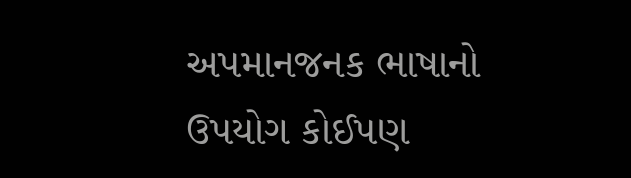અપમાનજનક ભાષાનો ઉપયોગ કોઈપણ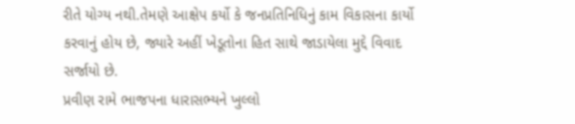રીતે યોગ્ય નથી.તેમણે આક્ષેપ કર્યો કે જનપ્રતિનિધિનું કામ વિકાસના કાર્યો કરવાનું હોય છે, જ્યારે અહીં ખેડૂતોના હિત સાથે જાડાયેલા મુદ્દે વિવાદ સર્જાયો છે.
પ્રવીણ રામે ભાજપના ધારાસભ્યને ખુલ્લો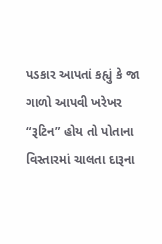પડકાર આપતાં કહ્યું કે જા ગાળો આપવી ખરેખર “રૂટિન” હોય તો પોતાના વિસ્તારમાં ચાલતા દારૂના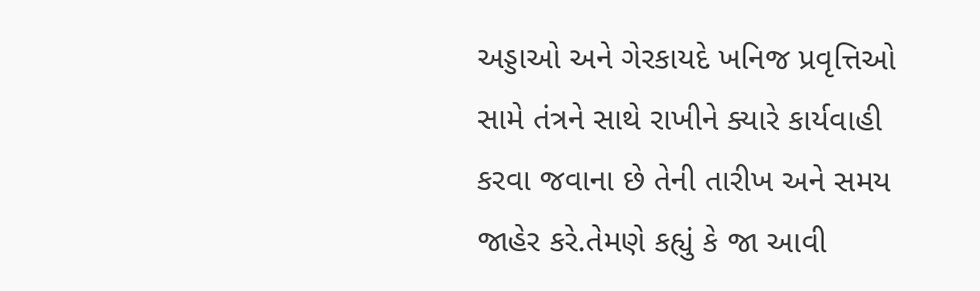અડ્ડાઓ અને ગેરકાયદે ખનિજ પ્રવૃત્તિઓ સામે તંત્રને સાથે રાખીને ક્યારે કાર્યવાહી કરવા જવાના છે તેની તારીખ અને સમય જાહેર કરે.તેમણે કહ્યું કે જા આવી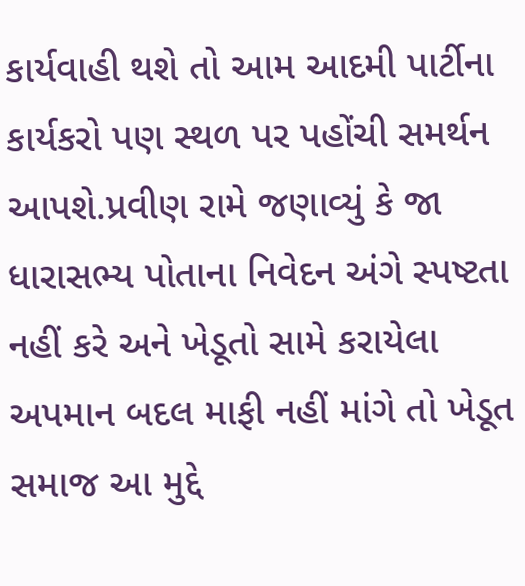કાર્યવાહી થશે તો આમ આદમી પાર્ટીના કાર્યકરો પણ સ્થળ પર પહોંચી સમર્થન આપશે.પ્રવીણ રામે જણાવ્યું કે જા ધારાસભ્ય પોતાના નિવેદન અંગે સ્પષ્ટતા નહીં કરે અને ખેડૂતો સામે કરાયેલા અપમાન બદલ માફી નહીં માંગે તો ખેડૂત સમાજ આ મુદ્દે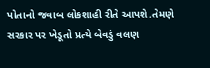પોતાનો જવાબ લોકશાહી રીતે આપશે.તેમણે સરકાર પર ખેડૂતો પ્રત્યે બેવડું વલણ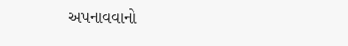અપનાવવાનો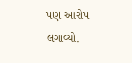પણ આરોપ લગાવ્યો.